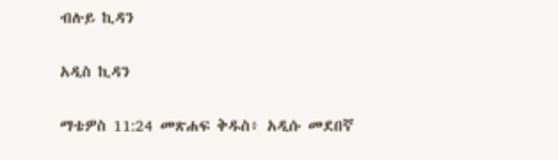ብሉይ ኪዳን

አዲስ ኪዳን

ማቴዎስ 11:24 መጽሐፍ ቅዱስ፥ አዲሱ መደበኛ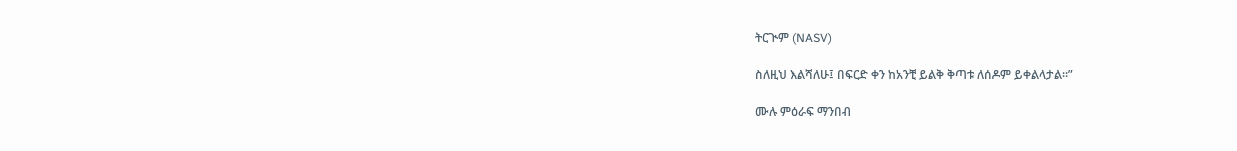ትርጒም (NASV)

ስለዚህ እልሻለሁ፤ በፍርድ ቀን ከአንቺ ይልቅ ቅጣቱ ለሰዶም ይቀልላታል።”

ሙሉ ምዕራፍ ማንበብ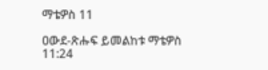ማቴዎስ 11

ዐውደ-ጽሑፍ ይመልከቱ ማቴዎስ 11:24